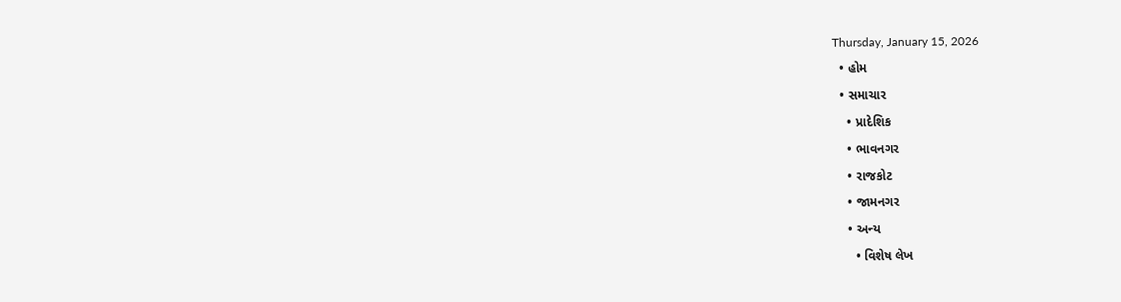Thursday, January 15, 2026
  • હોમ
  • સમાચાર
    • પ્રાદેશિક
    • ભાવનગર
    • રાજકોટ
    • જામનગર
    • અન્ય
      • વિશેષ લેખ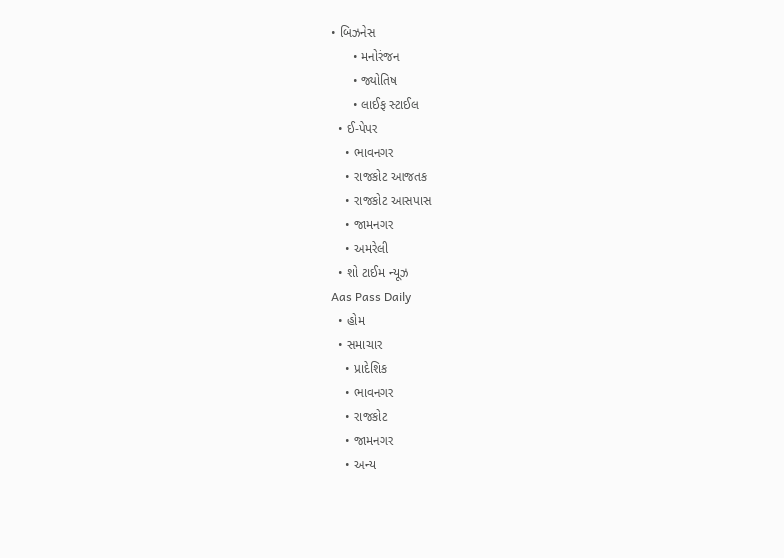• બિઝનેસ
      • મનોરંજન
      • જ્યોતિષ
      • લાઈફ સ્ટાઈલ
  • ઈ-પેપર
    • ભાવનગર
    • રાજકોટ આજતક
    • રાજકોટ આસપાસ
    • જામનગર
    • અમરેલી
  • શો ટાઈમ ન્યૂઝ
Aas Pass Daily
  • હોમ
  • સમાચાર
    • પ્રાદેશિક
    • ભાવનગર
    • રાજકોટ
    • જામનગર
    • અન્ય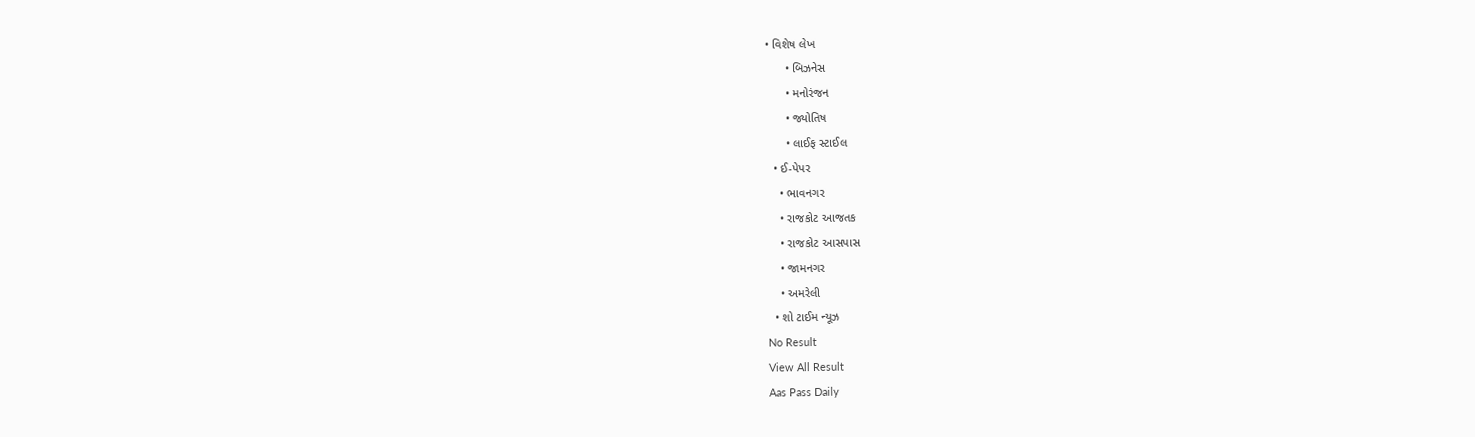• વિશેષ લેખ
      • બિઝનેસ
      • મનોરંજન
      • જ્યોતિષ
      • લાઈફ સ્ટાઈલ
  • ઈ-પેપર
    • ભાવનગર
    • રાજકોટ આજતક
    • રાજકોટ આસપાસ
    • જામનગર
    • અમરેલી
  • શો ટાઈમ ન્યૂઝ
No Result
View All Result
Aas Pass Daily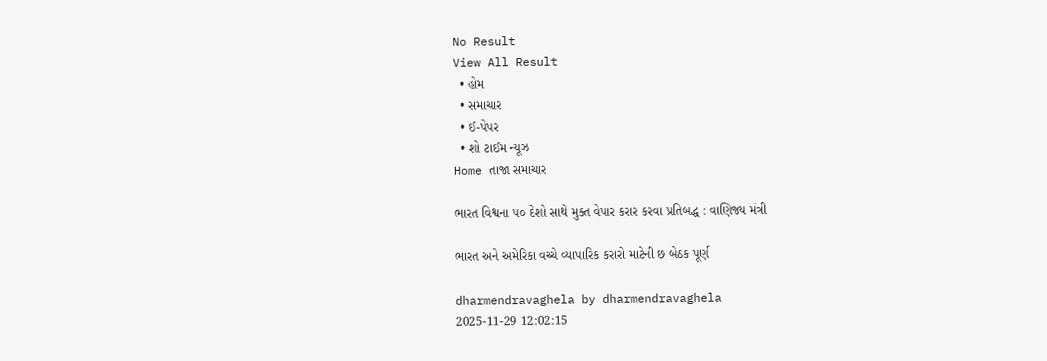No Result
View All Result
  • હોમ
  • સમાચાર
  • ઈ-પેપર
  • શો ટાઈમ ન્યૂઝ
Home તાજા સમાચાર

ભારત વિશ્વના ૫૦ દેશો સાથે મુક્ત વેપાર કરાર કરવા પ્રતિબદ્ધ : વાણિજ્ય મંત્રી

ભારત અને અમેરિકા વચ્ચે વ્યાપારિક કરારો માટેની છ બેઠક પૂર્ણ

dharmendravaghela by dharmendravaghela
2025-11-29 12:02:15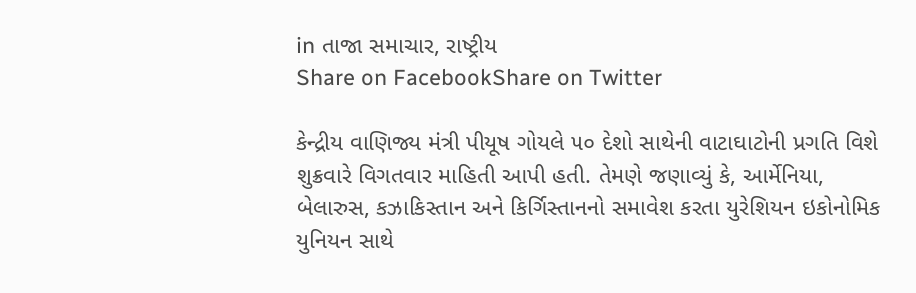in તાજા સમાચાર, રાષ્ટ્રીય
Share on FacebookShare on Twitter

કેન્દ્રીય વાણિજ્ય મંત્રી પીયૂષ ગોયલે ૫૦ દેશો સાથેની વાટાઘાટોની પ્રગતિ વિશે શુક્રવારે વિગતવાર માહિતી આપી હતી. તેમણે જણાવ્યું કે, આર્મેનિયા, બેલારુસ, કઝાકિસ્તાન અને કિર્ગિસ્તાનનો સમાવેશ કરતા યુરેશિયન ઇકોનોમિક યુનિયન સાથે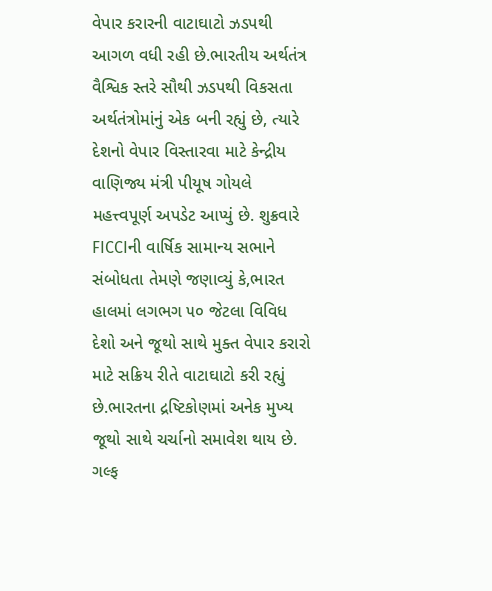વેપાર કરારની વાટાઘાટો ઝડપથી આગળ વધી રહી છે.ભારતીય અર્થતંત્ર વૈશ્વિક સ્તરે સૌથી ઝડપથી વિકસતા અર્થતંત્રોમાંનું એક બની રહ્યું છે, ત્યારે દેશનો વેપાર વિસ્તારવા માટે કેન્દ્રીય વાણિજ્ય મંત્રી પીયૂષ ગોયલે મહત્ત્વપૂર્ણ અપડેટ આપ્યું છે. શુક્રવારે FICCIની વાર્ષિક સામાન્ય સભાને સંબોધતા તેમણે જણાવ્યું કે,ભારત હાલમાં લગભગ ૫૦ જેટલા વિવિધ દેશો અને જૂથો સાથે મુક્ત વેપાર કરારો માટે સક્રિય રીતે વાટાઘાટો કરી રહ્યું છે.ભારતના દ્રષ્ટિકોણમાં અનેક મુખ્ય જૂથો સાથે ચર્ચાનો સમાવેશ થાય છે. ગલ્ફ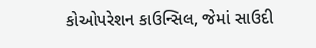કોઓપરેશન કાઉન્સિલ, જેમાં સાઉદી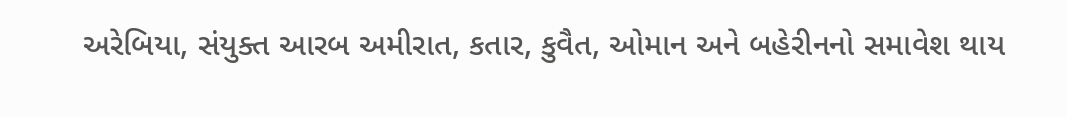અરેબિયા, સંયુક્ત આરબ અમીરાત, કતાર, કુવૈત, ઓમાન અને બહેરીનનો સમાવેશ થાય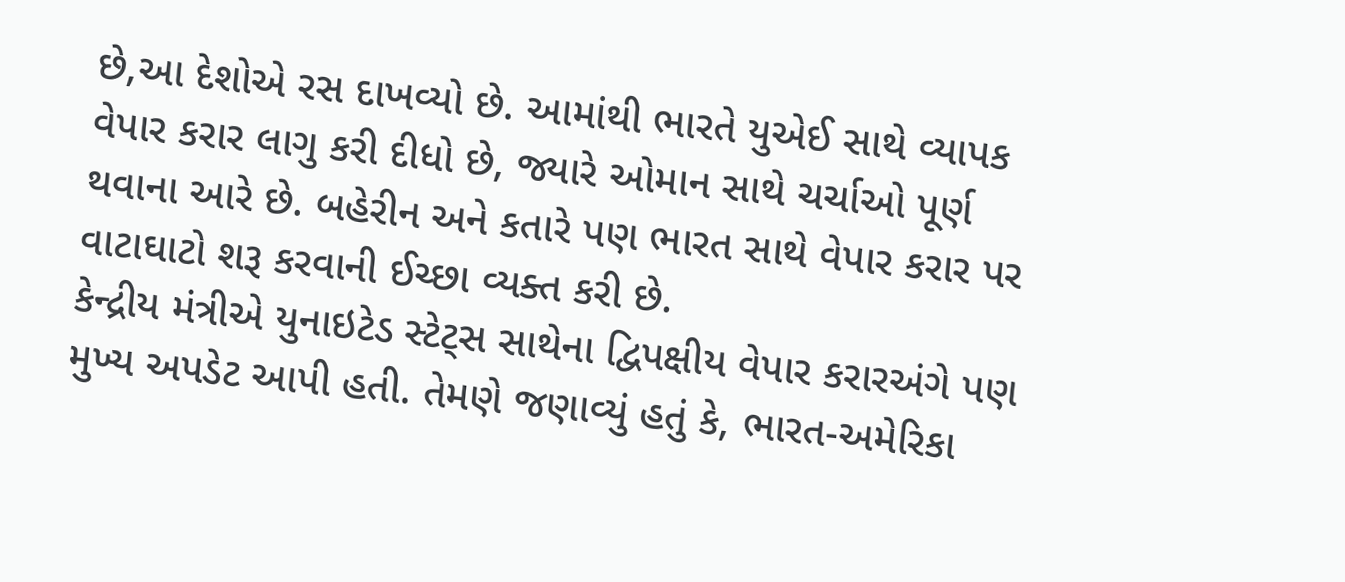છે,આ દેશોએ રસ દાખવ્યો છે. આમાંથી ભારતે યુએઈ સાથે વ્યાપક વેપાર કરાર લાગુ કરી દીધો છે, જ્યારે ઓમાન સાથે ચર્ચાઓ પૂર્ણ થવાના આરે છે. બહેરીન અને કતારે પણ ભારત સાથે વેપાર કરાર પર વાટાઘાટો શરૂ કરવાની ઈચ્છા વ્યક્ત કરી છે.
કેન્દ્રીય મંત્રીએ યુનાઇટેડ સ્ટેટ્સ સાથેના દ્વિપક્ષીય વેપાર કરારઅંગે પણ મુખ્ય અપડેટ આપી હતી. તેમણે જણાવ્યું હતું કે, ભારત-અમેરિકા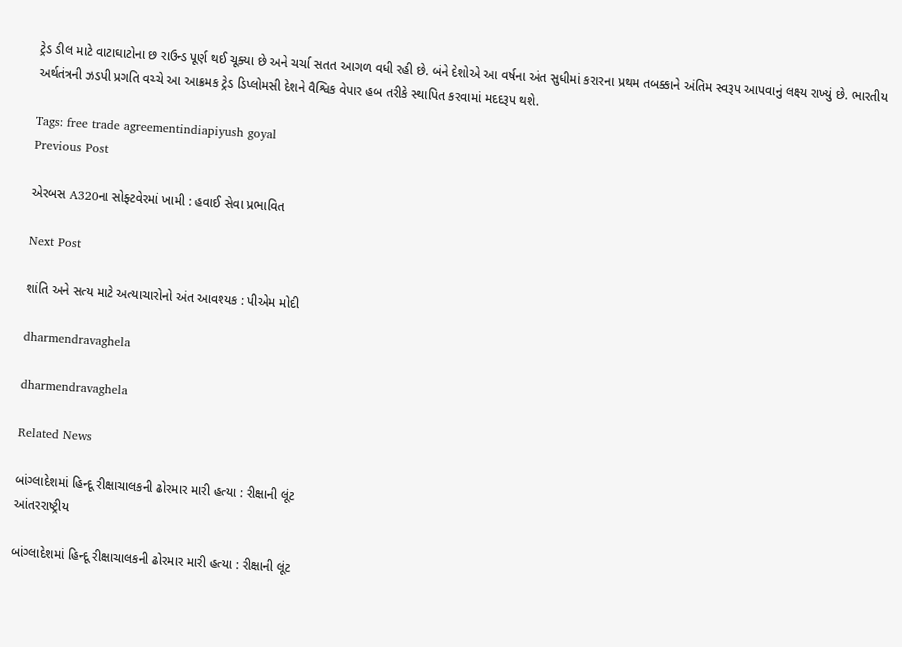ટ્રેડ ડીલ માટે વાટાઘાટોના છ રાઉન્ડ પૂર્ણ થઈ ચૂક્યા છે અને ચર્ચા સતત આગળ વધી રહી છે. બંને દેશોએ આ વર્ષના અંત સુધીમાં કરારના પ્રથમ તબક્કાને અંતિમ સ્વરૂપ આપવાનું લક્ષ્ય રાખ્યું છે. ભારતીય અર્થતંત્રની ઝડપી પ્રગતિ વચ્ચે આ આક્રમક ટ્રેડ ડિપ્લોમસી દેશને વૈશ્વિક વેપાર હબ તરીકે સ્થાપિત કરવામાં મદદરૂપ થશે.

Tags: free trade agreementindiapiyush goyal
Previous Post

એરબસ A320ના સોફ્ટવેરમાં ખામી : હવાઈ સેવા પ્રભાવિત

Next Post

શાંતિ અને સત્ય માટે અત્યાચારોનો અંત આવશ્યક : પીએમ મોદી

dharmendravaghela

dharmendravaghela

Related News

બાંગ્લાદેશમાં હિન્દૂ રીક્ષાચાલકની ઢોરમાર મારી હત્યા : રીક્ષાની લૂંટ
આંતરરાષ્ટ્રીય

બાંગ્લાદેશમાં હિન્દૂ રીક્ષાચાલકની ઢોરમાર મારી હત્યા : રીક્ષાની લૂંટ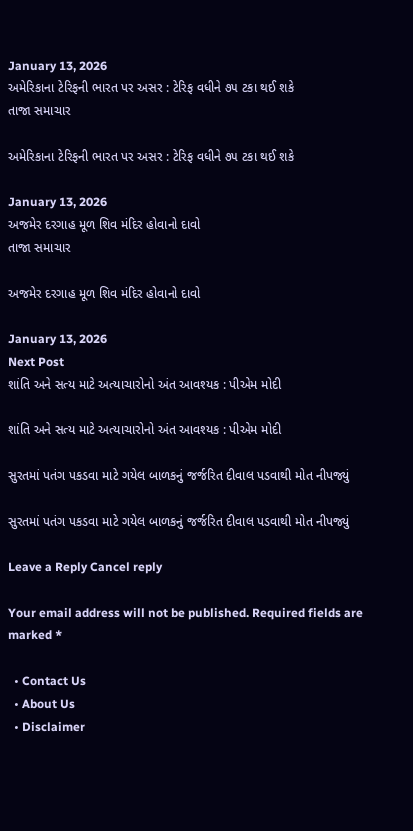January 13, 2026
અમેરિકાના ટેરિફની ભારત પર અસર : ટેરિફ વધીને ૭૫ ટકા થઈ શકે
તાજા સમાચાર

અમેરિકાના ટેરિફની ભારત પર અસર : ટેરિફ વધીને ૭૫ ટકા થઈ શકે

January 13, 2026
અજમેર દરગાહ મૂળ શિવ મંદિર હોવાનો દાવો
તાજા સમાચાર

અજમેર દરગાહ મૂળ શિવ મંદિર હોવાનો દાવો

January 13, 2026
Next Post
શાંતિ અને સત્ય માટે અત્યાચારોનો અંત આવશ્યક : પીએમ મોદી

શાંતિ અને સત્ય માટે અત્યાચારોનો અંત આવશ્યક : પીએમ મોદી

સુરતમાં પતંગ પકડવા માટે ગયેલ બાળકનું જર્જરિત દીવાલ પડવાથી મોત નીપજ્યું

સુરતમાં પતંગ પકડવા માટે ગયેલ બાળકનું જર્જરિત દીવાલ પડવાથી મોત નીપજ્યું

Leave a Reply Cancel reply

Your email address will not be published. Required fields are marked *

  • Contact Us
  • About Us
  • Disclaimer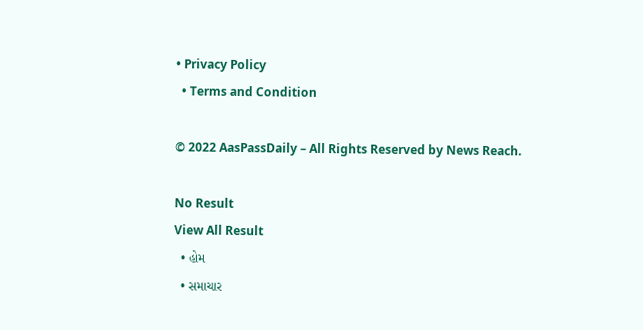• Privacy Policy
  • Terms and Condition

© 2022 AasPassDaily – All Rights Reserved by News Reach.

No Result
View All Result
  • હોમ
  • સમાચાર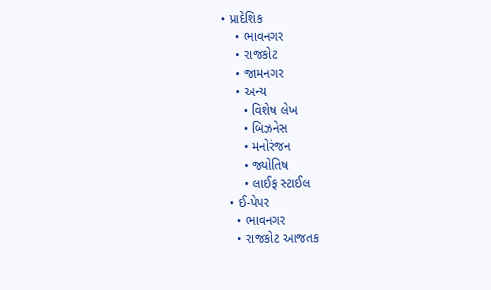• પ્રાદેશિક
    • ભાવનગર
    • રાજકોટ
    • જામનગર
    • અન્ય
      • વિશેષ લેખ
      • બિઝનેસ
      • મનોરંજન
      • જ્યોતિષ
      • લાઈફ સ્ટાઈલ
  • ઈ-પેપર
    • ભાવનગર
    • રાજકોટ આજતક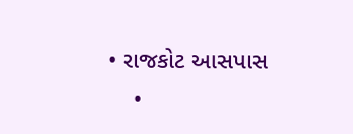• રાજકોટ આસપાસ
    •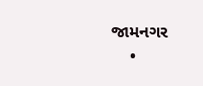જામનગર
    •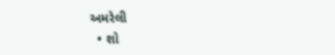અમરેલી
  • શો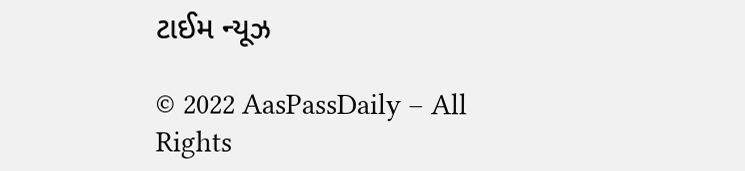ટાઈમ ન્યૂઝ

© 2022 AasPassDaily – All Rights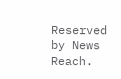Reserved by News Reach.